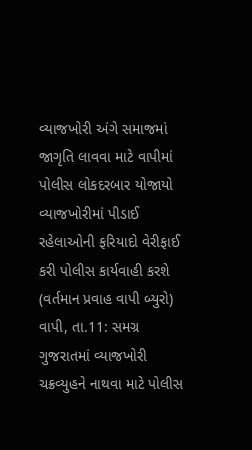વ્યાજખોરી અંગે સમાજમાં જાગૃતિ લાવવા માટે વાપીમાં પોલીસ લોકદરબાર યોજાયો
વ્યાજખોરીમાં પીડાઈ રહેલાઓની ફરિયાદો વેરીફાઈ કરી પોલીસ કાર્યવાહી કરશે (વર્તમાન પ્રવાહ વાપી બ્યુરો) વાપી, તા.11: સમગ્ર ગુજરાતમાં વ્યાજખોરી ચક્રવ્યુહને નાથવા માટે પોલીસ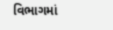વિભાગમાં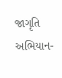જાગૃતિ અભિયાન-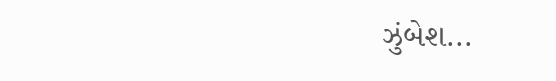ઝુંબેશ...